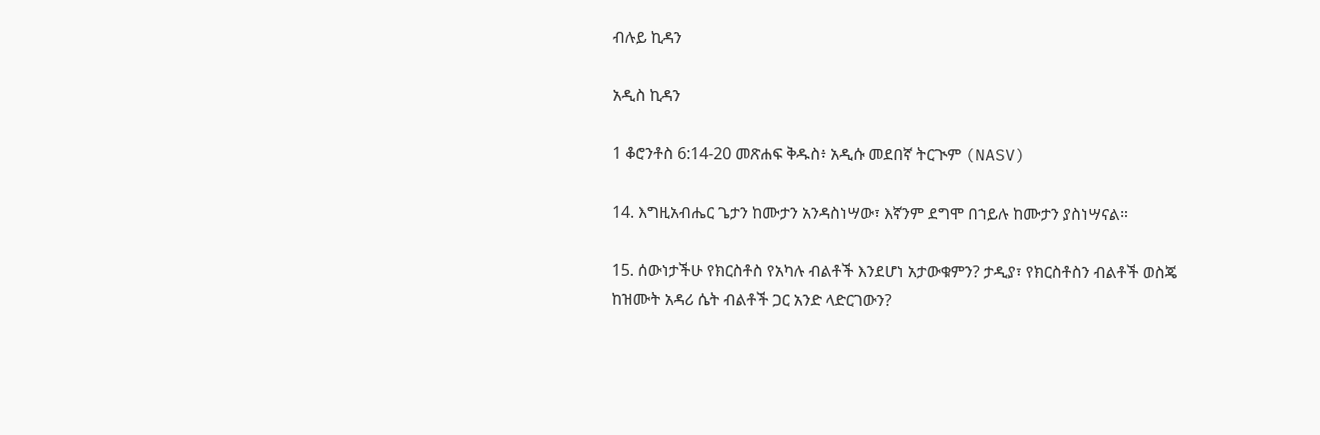ብሉይ ኪዳን

አዲስ ኪዳን

1 ቆሮንቶስ 6:14-20 መጽሐፍ ቅዱስ፥ አዲሱ መደበኛ ትርጒም (NASV)

14. እግዚአብሔር ጌታን ከሙታን አንዳስነሣው፣ እኛንም ደግሞ በኀይሉ ከሙታን ያስነሣናል።

15. ሰውነታችሁ የክርስቶስ የአካሉ ብልቶች እንደሆነ አታውቁምን? ታዲያ፣ የክርስቶስን ብልቶች ወስጄ ከዝሙት አዳሪ ሴት ብልቶች ጋር አንድ ላድርገውን?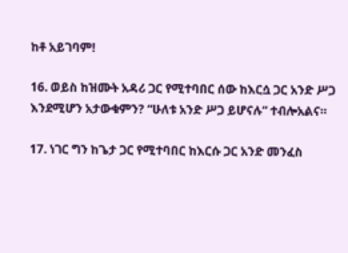ከቶ አይገባም!

16. ወይስ ከዝሙት አዳሪ ጋር የሚተባበር ሰው ከእርሷ ጋር አንድ ሥጋ እንደሚሆን አታውቁምን? “ሁለቱ አንድ ሥጋ ይሆናሉ” ተብሎአልና።

17. ነገር ግን ከጌታ ጋር የሚተባበር ከእርሱ ጋር አንድ መንፈስ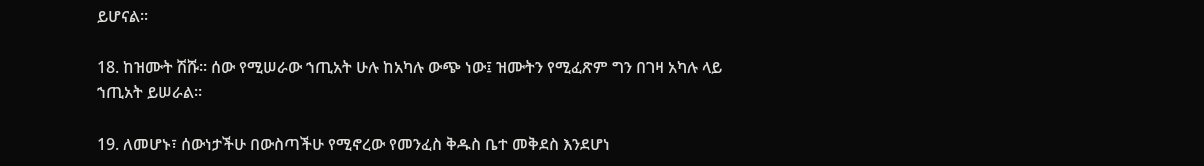ይሆናል።

18. ከዝሙት ሽሹ። ሰው የሚሠራው ኀጢአት ሁሉ ከአካሉ ውጭ ነው፤ ዝሙትን የሚፈጽም ግን በገዛ አካሉ ላይ ኀጢአት ይሠራል።

19. ለመሆኑ፣ ሰውነታችሁ በውስጣችሁ የሚኖረው የመንፈስ ቅዱስ ቤተ መቅደስ እንደሆነ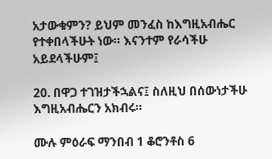አታውቁምን? ይህም መንፈስ ከእግዚአብሔር የተቀበላችሁት ነው። እናንተም የራሳችሁ አይደላችሁም፤

20. በዋጋ ተገዝታችኋልና፤ ስለዚህ በሰውነታችሁ እግዚአብሔርን አክብሩ።

ሙሉ ምዕራፍ ማንበብ 1 ቆሮንቶስ 6